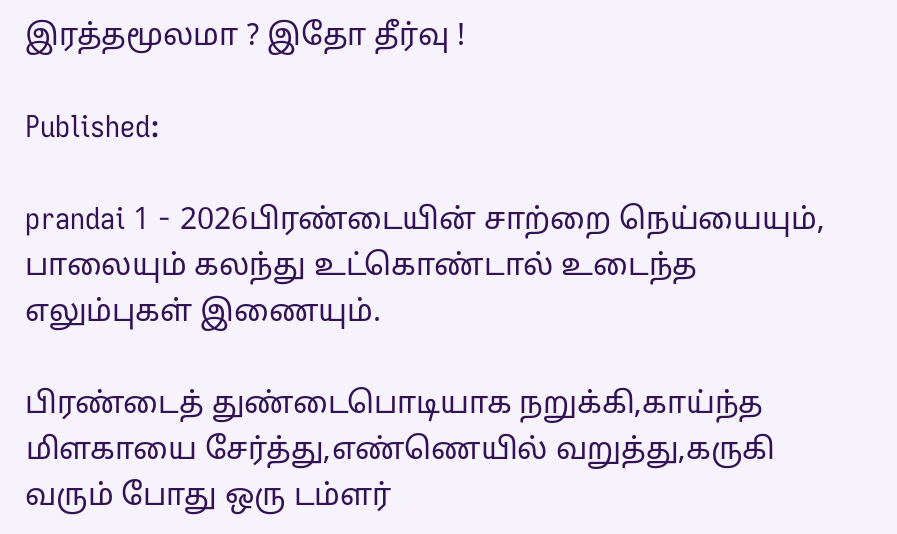இரத்தமூலமா ? இதோ தீர்வு !

Published:

prandai 1 - 2026பிரண்டையின் சாற்றை நெய்யையும், பாலையும் கலந்து உட்கொண்டால் உடைந்த எலும்புகள் இணையும்.

பிரண்டைத் துண்டைபொடியாக நறுக்கி,காய்ந்த மிளகாயை சேர்த்து,எண்ணெயில் வறுத்து,கருகி வரும் போது ஒரு டம்ளர்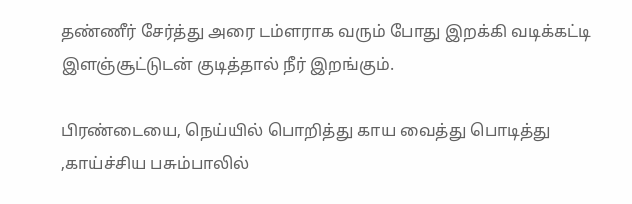தண்ணீர் சேர்த்து அரை டம்ளராக வரும் போது இறக்கி வடிக்கட்டி இளஞ்சூட்டுடன் குடித்தால் நீர் இறங்கும்.

பிரண்டையை, நெய்யில் பொறித்து காய வைத்து பொடித்து ,காய்ச்சிய பசும்பாலில்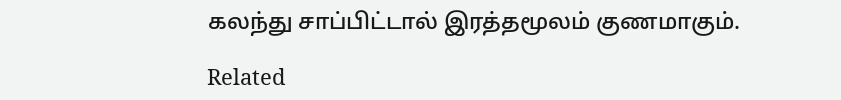கலந்து சாப்பிட்டால் இரத்தமூலம் குணமாகும்.

Related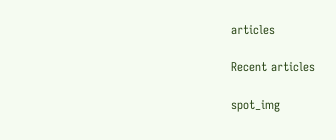articles

Recent articles

spot_img